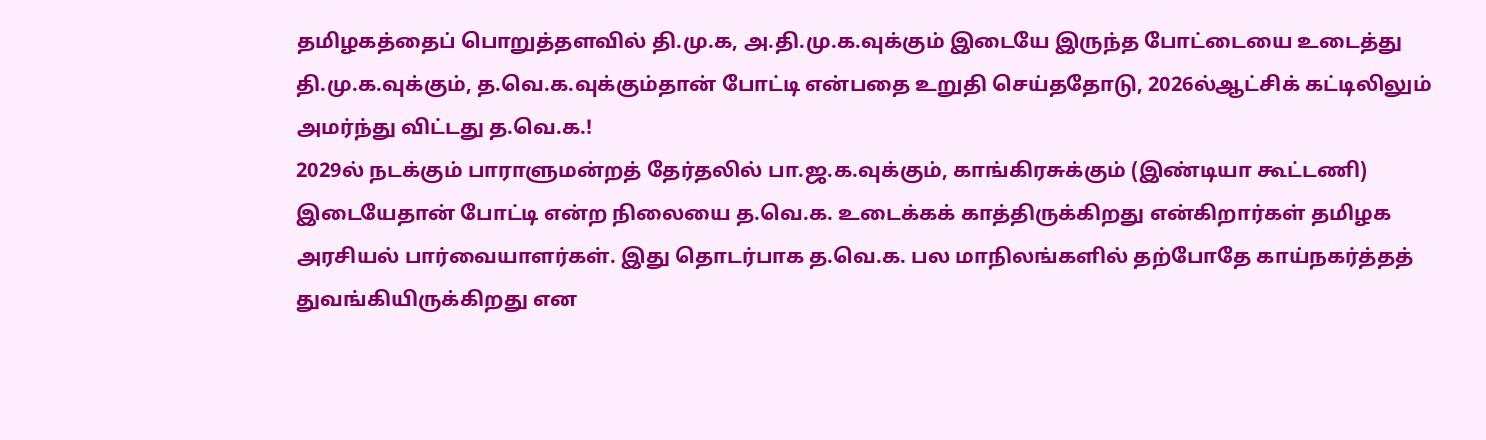தமிழகத்தைப் பொறுத்தளவில் தி.மு.க, அ.தி.மு.க.வுக்கும் இடையே இருந்த போட்டையை உடைத்து தி.மு.க.வுக்கும், த.வெ.க.வுக்கும்தான் போட்டி என்பதை உறுதி செய்ததோடு, 2026ல்ஆட்சிக் கட்டிலிலும் அமர்ந்து விட்டது த.வெ.க.!
2029ல் நடக்கும் பாராளுமன்றத் தேர்தலில் பா.ஜ.க.வுக்கும், காங்கிரசுக்கும் (இண்டியா கூட்டணி) இடையேதான் போட்டி என்ற நிலையை த.வெ.க. உடைக்கக் காத்திருக்கிறது என்கிறார்கள் தமிழக அரசியல் பார்வையாளர்கள். இது தொடர்பாக த.வெ.க. பல மாநிலங்களில் தற்போதே காய்நகர்த்தத் துவங்கியிருக்கிறது என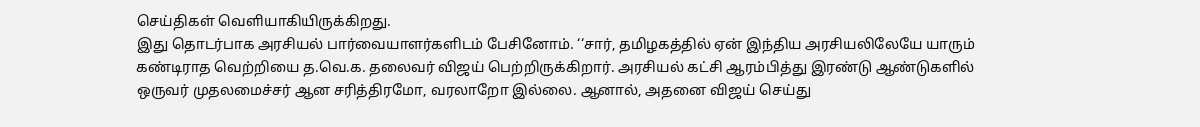செய்திகள் வெளியாகியிருக்கிறது.
இது தொடர்பாக அரசியல் பார்வையாளர்களிடம் பேசினோம். ‘‘சார், தமிழகத்தில் ஏன் இந்திய அரசியலிலேயே யாரும் கண்டிராத வெற்றியை த.வெ.க. தலைவர் விஜய் பெற்றிருக்கிறார். அரசியல் கட்சி ஆரம்பித்து இரண்டு ஆண்டுகளில் ஒருவர் முதலமைச்சர் ஆன சரித்திரமோ, வரலாறோ இல்லை. ஆனால், அதனை விஜய் செய்து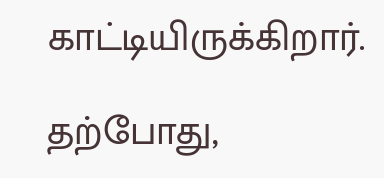காட்டியிருக்கிறார்.

தற்போது,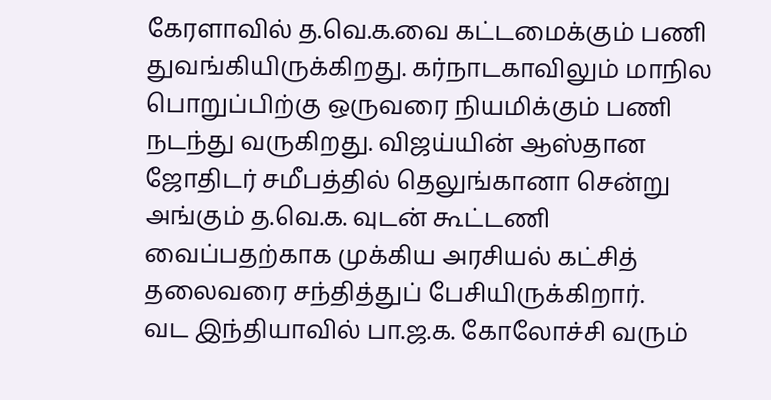கேரளாவில் த.வெ.க.வை கட்டமைக்கும் பணி துவங்கியிருக்கிறது. கர்நாடகாவிலும் மாநில பொறுப்பிற்கு ஒருவரை நியமிக்கும் பணி நடந்து வருகிறது. விஜய்யின் ஆஸ்தான ஜோதிடர் சமீபத்தில் தெலுங்கானா சென்று அங்கும் த.வெ.க. வுடன் கூட்டணி வைப்பதற்காக முக்கிய அரசியல் கட்சித் தலைவரை சந்தித்துப் பேசியிருக்கிறார்.
வட இந்தியாவில் பா.ஜ.க. கோலோச்சி வரும்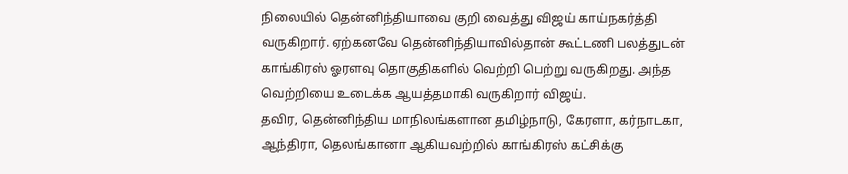நிலையில் தென்னிந்தியாவை குறி வைத்து விஜய் காய்நகர்த்தி வருகிறார். ஏற்கனவே தென்னிந்தியாவில்தான் கூட்டணி பலத்துடன் காங்கிரஸ் ஓரளவு தொகுதிகளில் வெற்றி பெற்று வருகிறது. அந்த வெற்றியை உடைக்க ஆயத்தமாகி வருகிறார் விஜய்.
தவிர, தென்னிந்திய மாநிலங்களான தமிழ்நாடு, கேரளா, கர்நாடகா, ஆந்திரா, தெலங்கானா ஆகியவற்றில் காங்கிரஸ் கட்சிக்கு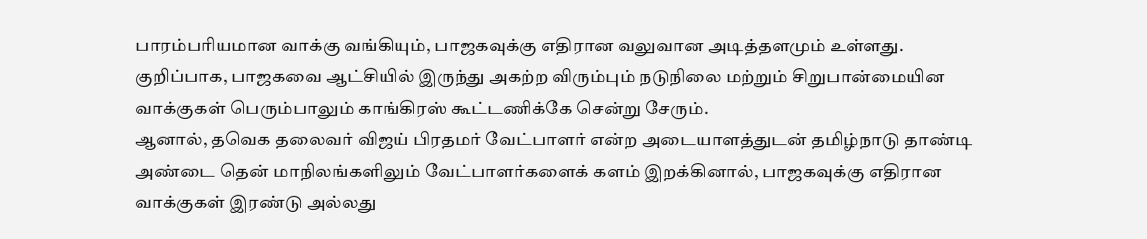பாரம்பரியமான வாக்கு வங்கியும், பாஜகவுக்கு எதிரான வலுவான அடித்தளமும் உள்ளது. குறிப்பாக, பாஜகவை ஆட்சியில் இருந்து அகற்ற விரும்பும் நடுநிலை மற்றும் சிறுபான்மையின வாக்குகள் பெரும்பாலும் காங்கிரஸ் கூட்டணிக்கே சென்று சேரும்.
ஆனால், தவெக தலைவர் விஜய் பிரதமர் வேட்பாளர் என்ற அடையாளத்துடன் தமிழ்நாடு தாண்டி அண்டை தென் மாநிலங்களிலும் வேட்பாளர்களைக் களம் இறக்கினால், பாஜகவுக்கு எதிரான வாக்குகள் இரண்டு அல்லது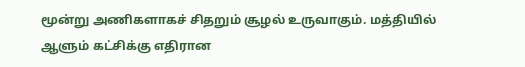மூன்று அணிகளாகச் சிதறும் சூழல் உருவாகும். மத்தியில் ஆளும் கட்சிக்கு எதிரான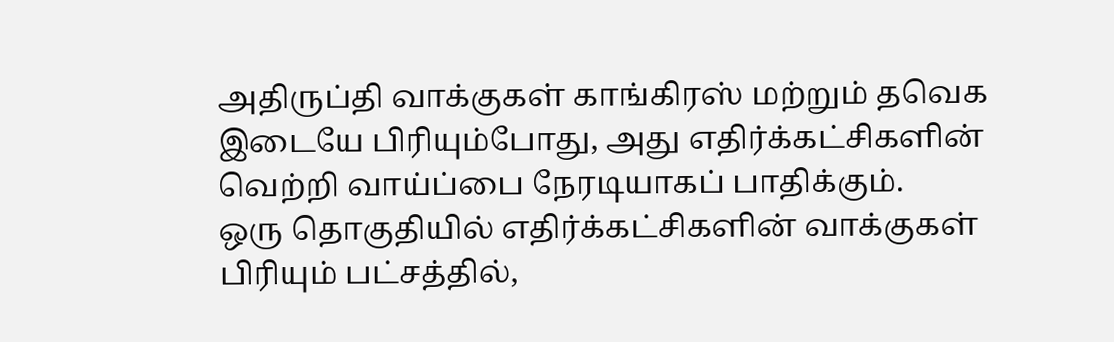அதிருப்தி வாக்குகள் காங்கிரஸ் மற்றும் தவெக இடையே பிரியும்போது, அது எதிர்க்கட்சிகளின் வெற்றி வாய்ப்பை நேரடியாகப் பாதிக்கும்.
ஒரு தொகுதியில் எதிர்க்கட்சிகளின் வாக்குகள் பிரியும் பட்சத்தில்,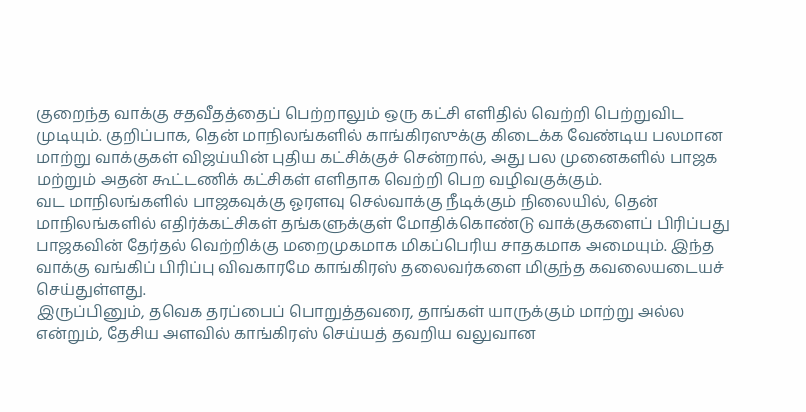குறைந்த வாக்கு சதவீதத்தைப் பெற்றாலும் ஒரு கட்சி எளிதில் வெற்றி பெற்றுவிட முடியும். குறிப்பாக, தென் மாநிலங்களில் காங்கிரஸுக்கு கிடைக்க வேண்டிய பலமான மாற்று வாக்குகள் விஜய்யின் புதிய கட்சிக்குச் சென்றால், அது பல முனைகளில் பாஜக மற்றும் அதன் கூட்டணிக் கட்சிகள் எளிதாக வெற்றி பெற வழிவகுக்கும்.
வட மாநிலங்களில் பாஜகவுக்கு ஓரளவு செல்வாக்கு நீடிக்கும் நிலையில், தென் மாநிலங்களில் எதிர்க்கட்சிகள் தங்களுக்குள் மோதிக்கொண்டு வாக்குகளைப் பிரிப்பது பாஜகவின் தேர்தல் வெற்றிக்கு மறைமுகமாக மிகப்பெரிய சாதகமாக அமையும். இந்த வாக்கு வங்கிப் பிரிப்பு விவகாரமே காங்கிரஸ் தலைவர்களை மிகுந்த கவலையடையச் செய்துள்ளது.
இருப்பினும், தவெக தரப்பைப் பொறுத்தவரை, தாங்கள் யாருக்கும் மாற்று அல்ல என்றும், தேசிய அளவில் காங்கிரஸ் செய்யத் தவறிய வலுவான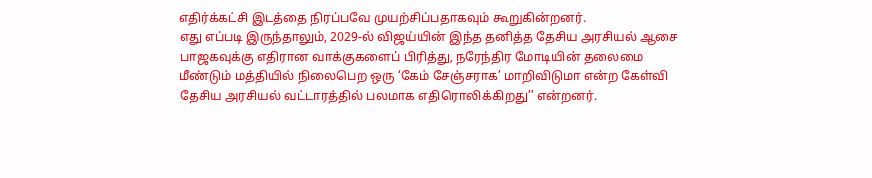எதிர்க்கட்சி இடத்தை நிரப்பவே முயற்சிப்பதாகவும் கூறுகின்றனர்.
எது எப்படி இருந்தாலும், 2029-ல் விஜய்யின் இந்த தனித்த தேசிய அரசியல் ஆசை பாஜகவுக்கு எதிரான வாக்குகளைப் பிரித்து, நரேந்திர மோடியின் தலைமை மீண்டும் மத்தியில் நிலைபெற ஒரு ‘கேம் சேஞ்சராக’ மாறிவிடுமா என்ற கேள்வி தேசிய அரசியல் வட்டாரத்தில் பலமாக எதிரொலிக்கிறது’’ என்றனர்.